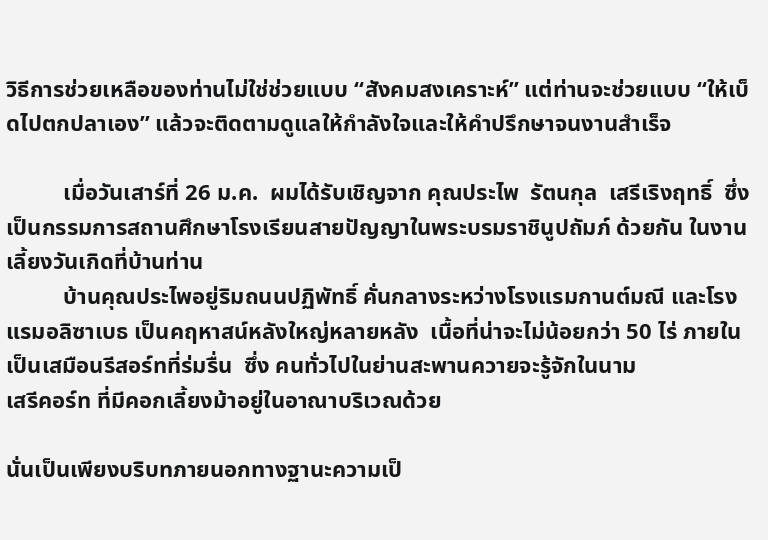วิธีการช่วยเหลือของท่านไม่ใช่ช่วยแบบ “สังคมสงเคราะห์” แต่ท่านจะช่วยแบบ “ให้เบ็ดไปตกปลาเอง” แล้วจะติดตามดูแลให้กำลังใจและให้คำปรึกษาจนงานสำเร็จ

          เมื่อวันเสาร์ที่ 26 ม.ค.  ผมได้รับเชิญจาก คุณประไพ  รัตนกุล  เสรีเริงฤทธิ์  ซึ่งเป็นกรรมการสถานศึกษาโรงเรียนสายปัญญาในพระบรมราชินูปถัมภ์ ด้วยกัน ในงานเลี้ยงวันเกิดที่บ้านท่าน
          บ้านคุณประไพอยู่ริมถนนปฏิพัทธิ์ คั่นกลางระหว่างโรงแรมกานต์มณี และโรงแรมอลิซาเบธ เป็นคฤหาสน์หลังใหญ่หลายหลัง  เนื้อที่น่าจะไม่น้อยกว่า 50 ไร่ ภายในเป็นเสมือนรีสอร์ทที่ร่มรื่น  ซึ่ง คนทั่วไปในย่านสะพานควายจะรู้จักในนาม
เสรีคอร์ท ที่มีคอกเลี้ยงม้าอยู่ในอาณาบริเวณด้วย

นั่นเป็นเพียงบริบทภายนอกทางฐานะความเป็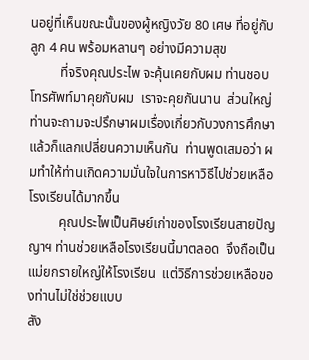นอยู่ที่เห็นขณะนั้นของผู้หญิงวัย 80 เศษ ที่อยู่กับลูก 4 คน พร้อมหลานๆ อย่างมีความสุข
         ที่จริงคุณประไพ จะคุ้นเคยกับผม ท่านชอบโทรศัพท์มาคุยกับผม  เราจะคุยกันนาน  ส่วนใหญ่ท่านจะถามจะปรึกษาผมเรื่องเกี่ยวกับวงการศึกษา แล้วก็แลกเปลี่ยนความเห็นกัน  ท่านพูดเสมอว่า ผมทำให้ท่านเกิดความมั่นใจในการหาวิธีไปช่วยเหลือโรงเรียนได้มากขึ้น
         คุณประไพเป็นศิษย์เก่าของโรงเรียนสายปัญญาฯ ท่านช่วยเหลือโรงเรียนนี้มาตลอด  จึงถือเป็นแม่ยกรายใหญ่ให้โรงเรียน  แต่วิธีการช่วยเหลือของท่านไม่ใช่ช่วยแบบ
สัง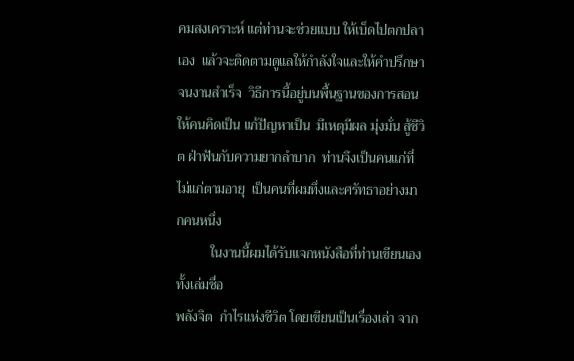คมสงเคราะห์ แต่ท่านจะช่วยแบบ ให้เบ็ดไปตกปลาเอง  แล้วจะติดตามดูแลให้กำลังใจและให้คำปรึกษาจนงานสำเร็จ  วิธีการนี้อยู่บนพื้นฐานของการสอนให้คนคิดเป็น แก้ปัญหาเป็น  มีเหตุมีผล มุ่งมั่น สู้ชีวิต ฝ่าฟันกับความยากลำบาก  ท่านจึงเป็นคนแก่ที่ไม่แก่ตามอายุ  เป็นคนที่ผมทึ่งและศรัทธาอย่างมากคนหนึ่ง
          ในงานนี้ผมได้รับแจกหนังสือที่ท่านเขียนเองทั้งเล่มชื่อ
พลังจิต  กำไรแห่งชีวิต โดยเขียนเป็นเรื่องเล่า จาก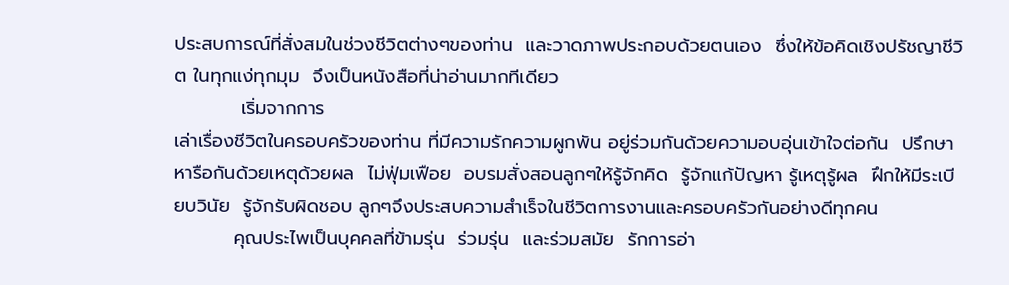ประสบการณ์ที่สั่งสมในช่วงชีวิตต่างๆของท่าน  และวาดภาพประกอบด้วยตนเอง  ซึ่งให้ข้อคิดเชิงปรัชญาชีวิต ในทุกแง่ทุกมุม  จึงเป็นหนังสือที่น่าอ่านมากทีเดียว
          เริ่มจากการ
เล่าเรื่องชีวิตในครอบครัวของท่าน ที่มีความรักความผูกพัน อยู่ร่วมกันด้วยความอบอุ่นเข้าใจต่อกัน  ปรึกษาหารือกันด้วยเหตุด้วยผล  ไม่ฟุ่มเฟือย  อบรมสั่งสอนลูกๆให้รู้จักคิด  รู้จักแก้ปัญหา รู้เหตุรู้ผล  ฝึกให้มีระเบียบวินัย  รู้จักรับผิดชอบ ลูกๆจึงประสบความสำเร็จในชีวิตการงานและครอบครัวกันอย่างดีทุกคน
         คุณประไพเป็นบุคคลที่ข้ามรุ่น  ร่วมรุ่น  และร่วมสมัย  รักการอ่า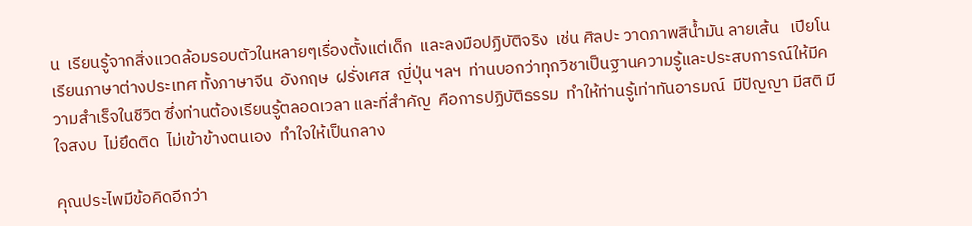น  เรียนรู้จากสิ่งแวดล้อมรอบตัวในหลายๆเรื่องตั้งแต่เด็ก  และลงมือปฏิบัติจริง  เช่น ศิลปะ วาดภาพสีน้ำมัน ลายเส้น   เปียโน  เรียนภาษาต่างประเทศ ทั้งภาษาจีน  อังกฤษ  ฝรั่งเศส  ญี่ปุ่น ฯลฯ  ท่านบอกว่าทุกวิชาเป็นฐานความรู้และประสบการณ์ให้มีความสำเร็จในชีวิต ซึ่งท่านต้องเรียนรู้ตลอดเวลา และที่สำคัญ  คือการปฏิบัติธรรม  ทำให้ท่านรู้เท่าทันอารมณ์  มีปัญญา มีสติ มีใจสงบ  ไม่ยึดติด  ไม่เข้าข้างตนเอง  ทำใจให้เป็นกลาง

คุณประไพมีข้อคิดอีกว่า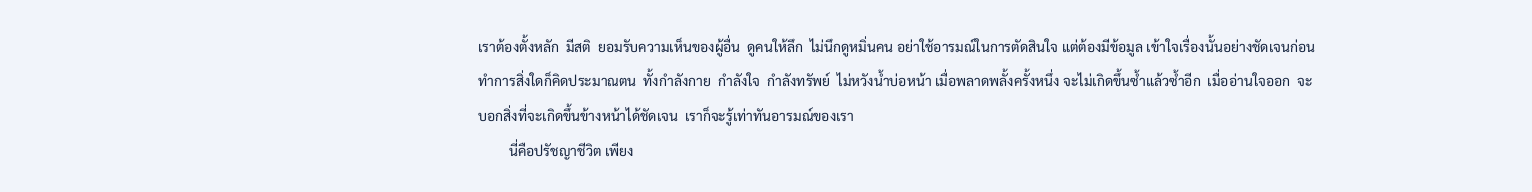เราต้องตั้งหลัก  มีสติ  ยอมรับความเห็นของผู้อื่น  ดูคนให้ลึก  ไม่นึกดูหมิ่นคน อย่าใช้อารมณ์ในการตัดสินใจ แต่ต้องมีข้อมูล เข้าใจเรื่องนั้นอย่างชัดเจนก่อน  ทำการสิ่งใดก็คิดประมาณตน  ทั้งกำลังกาย  กำลังใจ  กำลังทรัพย์  ไม่หวังน้ำบ่อหน้า เมื่อพลาดพลั้งครั้งหนึ่ง จะไม่เกิดขึ้นซ้ำแล้วซ้ำอีก  เมื่ออ่านใจออก  จะบอกสิ่งที่จะเกิดขึ้นข้างหน้าได้ชัดเจน  เราก็จะรู้เท่าทันอารมณ์ของเรา
         นี่คือปรัชญาชีวิต เพียง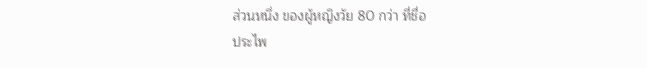ส่วนหนึ่ง ของผู้หญิงวัย 80 กว่า ที่ชื่อ
ประไพ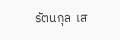รัตนกุล  เส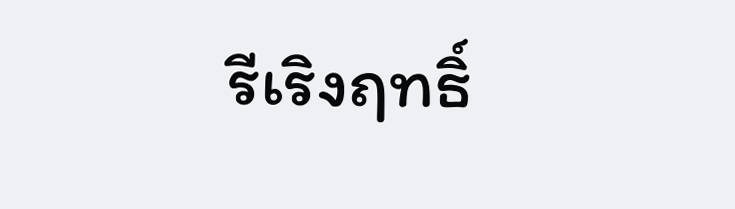รีเริงฤทธิ์